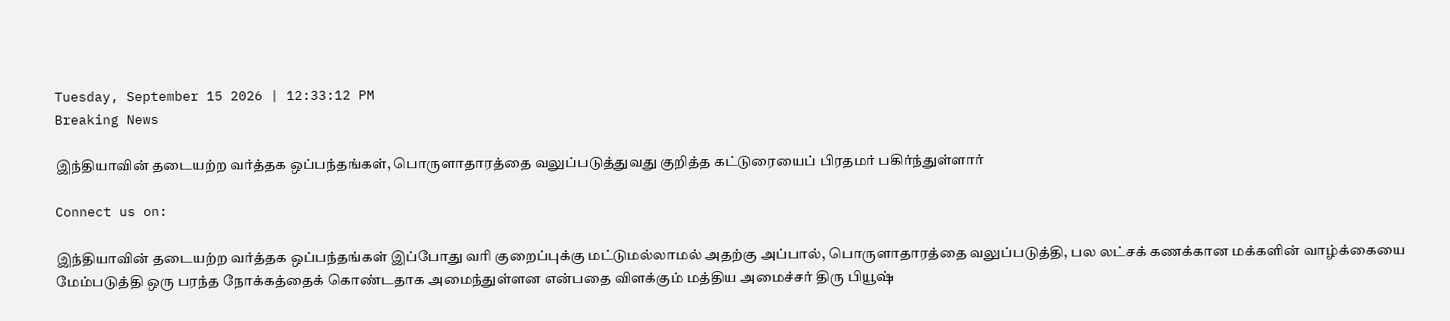Tuesday, September 15 2026 | 12:33:12 PM
Breaking News

இந்தியாவின் தடையற்ற வர்த்தக ஒப்பந்தங்கள், பொருளாதாரத்தை வலுப்படுத்துவது குறித்த கட்டுரையைப் பிரதமர் பகிர்ந்துள்ளார்

Connect us on:

இந்தியாவின் தடையற்ற வர்த்தக ஒப்பந்தங்கள் இப்போது வரி குறைப்புக்கு மட்டுமல்லாமல் அதற்கு அப்பால், பொருளாதாரத்தை வலுப்படுத்தி, பல லட்சக் கணக்கான மக்களின் வாழ்க்கையை மேம்படுத்தி ஒரு பரந்த நோக்கத்தைக் கொண்டதாக அமைந்துள்ளன என்பதை விளக்கும் மத்திய அமைச்சர் திரு பியூஷ்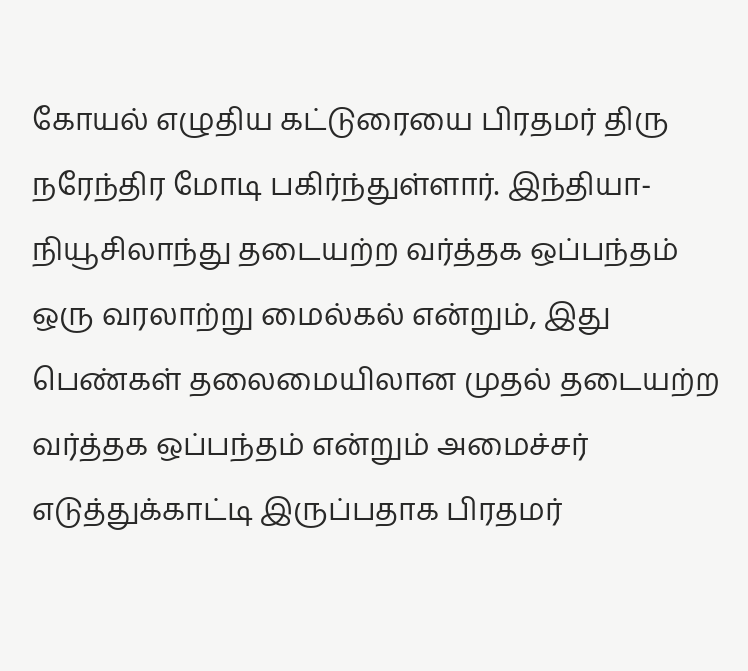கோயல் எழுதிய கட்டுரையை பிரதமர் திரு நரேந்திர மோடி பகிர்ந்துள்ளார். இந்தியா-நியூசிலாந்து தடையற்ற வர்த்தக ஒப்பந்தம் ஒரு வரலாற்று மைல்கல் என்றும், இது பெண்கள் தலைமையிலான முதல் தடையற்ற வர்த்தக ஒப்பந்தம் என்றும் அமைச்சர் எடுத்துக்காட்டி இருப்பதாக பிரதமர்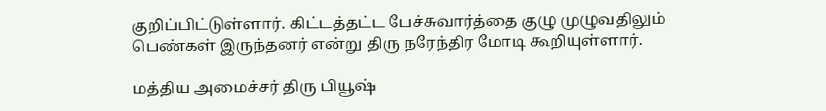குறிப்பிட்டுள்ளார். கிட்டத்தட்ட பேச்சுவார்த்தை குழு முழுவதிலும் பெண்கள் இருந்தனர் என்று திரு நரேந்திர மோடி கூறியுள்ளார்.

மத்திய அமைச்சர் திரு பியூஷ்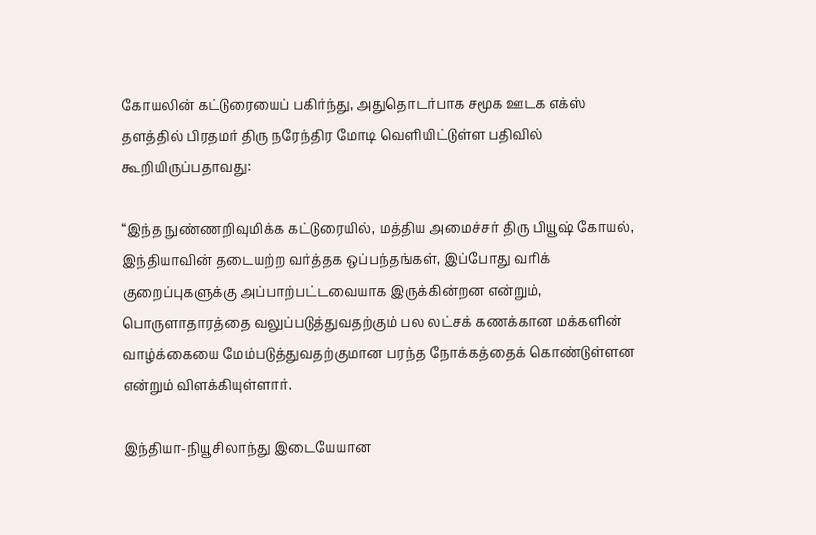கோயலின் கட்டுரையைப் பகிர்ந்து, அதுதொடர்பாக சமூக ஊடக எக்ஸ் தளத்தில் பிரதமர் திரு நரேந்திர மோடி வெளியிட்டுள்ள பதிவில் கூறியிருப்பதாவது:

“இந்த நுண்ணறிவுமிக்க கட்டுரையில், மத்திய அமைச்சர் திரு பியூஷ் கோயல், இந்தியாவின் தடையற்ற வர்த்தக ஒப்பந்தங்கள், இப்போது வரிக் குறைப்புகளுக்கு அப்பாற்பட்டவையாக இருக்கின்றன என்றும், பொருளாதாரத்தை வலுப்படுத்துவதற்கும் பல லட்சக் கணக்கான மக்களின் வாழ்க்கையை மேம்படுத்துவதற்குமான பரந்த நோக்கத்தைக் கொண்டுள்ளன என்றும் விளக்கியுள்ளார்.

இந்தியா-நியூசிலாந்து இடையேயான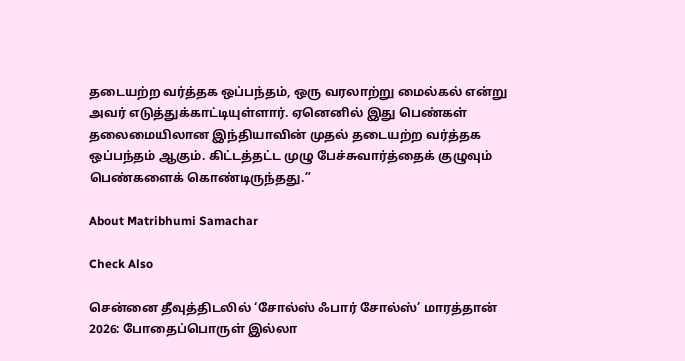தடையற்ற வர்த்தக ஒப்பந்தம், ஒரு வரலாற்று மைல்கல் என்று அவர் எடுத்துக்காட்டியுள்ளார். ஏனெனில் இது பெண்கள் தலைமையிலான இந்தியாவின் முதல் தடையற்ற வர்த்தக ஒப்பந்தம் ஆகும். கிட்டத்தட்ட முழு பேச்சுவார்த்தைக் குழுவும் பெண்களைக் கொண்டிருந்தது.”

About Matribhumi Samachar

Check Also

சென்னை தீவுத்திடலில் ‘சோல்ஸ் ஃபார் சோல்ஸ்’ மாரத்தான் 2026: போதைப்பொருள் இல்லா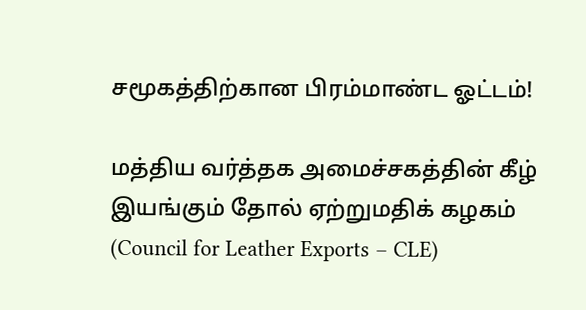சமூகத்திற்கான பிரம்மாண்ட ஓட்டம்!

மத்திய வர்த்தக அமைச்சகத்தின் கீழ் இயங்கும் தோல் ஏற்றுமதிக் கழகம் (Council for Leather Exports – CLE)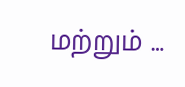மற்றும் …